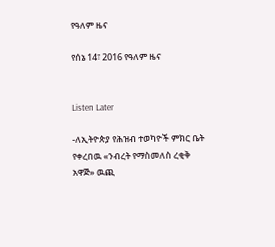የዓለም ዜና

የሰኔ 14፣ 2016 የዓለም ዜና


Listen Later

-ለኢትዮጵያ የሕዝብ ተወካዮች ምክር ቤት የቀረበዉ «ንብረት የማስመለስ ረቂቅ አዋጅ» ዉጪ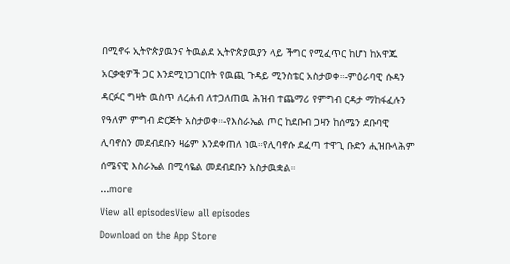በሚኖሩ ኢትዮጵያዉንና ትዉልደ ኢትዮጵያዉያን ላይ ችግር የሚፈጥር ከሆነ ከአዋጁ አርቃቂዎች ጋር እንደሚነጋገርበት የዉጪ ጉዳይ ሚንስቴር አስታወቀ።-ምዕራባዊ ሱዳን ዳርፉር ግዛት ዉስጥ ለረሐብ ለተጋለጠዉ ሕዝብ ተጨማሪ የምግብ ርዳታ ማከፋፈሉን የዓለም ምግብ ድርጅት አስታወቀ።-የእስራኤል ጦር ከደቡብ ጋዛን ከሰሜን ደቡባዊ ሊባኖስን መደብደቡን ዛሬም እንደቀጠለ ነዉ።የሊባኖሱ ደፈጣ ተዋጊ ቡድን ሒዝቡላሕም ሰሜናዊ እስራኤል በሚሳዬል መደብደቡን አስታዉቋል።
...more
View all episodesView all episodes
Download on the App Store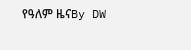የዓለም ዜናBy DW